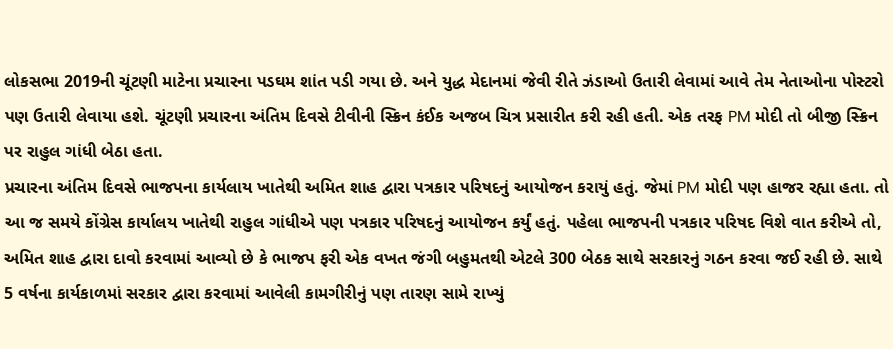લોકસભા 2019ની ચૂંટણી માટેના પ્રચારના પડઘમ શાંત પડી ગયા છે. અને યુદ્ધ મેદાનમાં જેવી રીતે ઝંડાઓ ઉતારી લેવામાં આવે તેમ નેતાઓના પોસ્ટરો પણ ઉતારી લેવાયા હશે. ચૂંટણી પ્રચારના અંતિમ દિવસે ટીવીની સ્ક્રિન કંઈક અજબ ચિત્ર પ્રસારીત કરી રહી હતી. એક તરફ PM મોદી તો બીજી સ્ક્રિન પર રાહુલ ગાંધી બેઠા હતા.
પ્રચારના અંતિમ દિવસે ભાજપના કાર્યલાય ખાતેથી અમિત શાહ દ્વારા પત્રકાર પરિષદનું આયોજન કરાયું હતું. જેમાં PM મોદી પણ હાજર રહ્યા હતા. તો આ જ સમયે કોંગ્રેસ કાર્યાલય ખાતેથી રાહુલ ગાંધીએ પણ પત્રકાર પરિષદનું આયોજન કર્યું હતું. પહેલા ભાજપની પત્રકાર પરિષદ વિશે વાત કરીએ તો, અમિત શાહ દ્વારા દાવો કરવામાં આવ્યો છે કે ભાજપ ફરી એક વખત જંગી બહુમતથી એટલે 300 બેઠક સાથે સરકારનું ગઠન કરવા જઈ રહી છે. સાથે 5 વર્ષના કાર્યકાળમાં સરકાર દ્વારા કરવામાં આવેલી કામગીરીનું પણ તારણ સામે રાખ્યું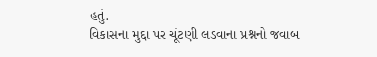હતું.
વિકાસના મુદ્દા પર ચૂંટણી લડવાના પ્રશ્નનો જવાબ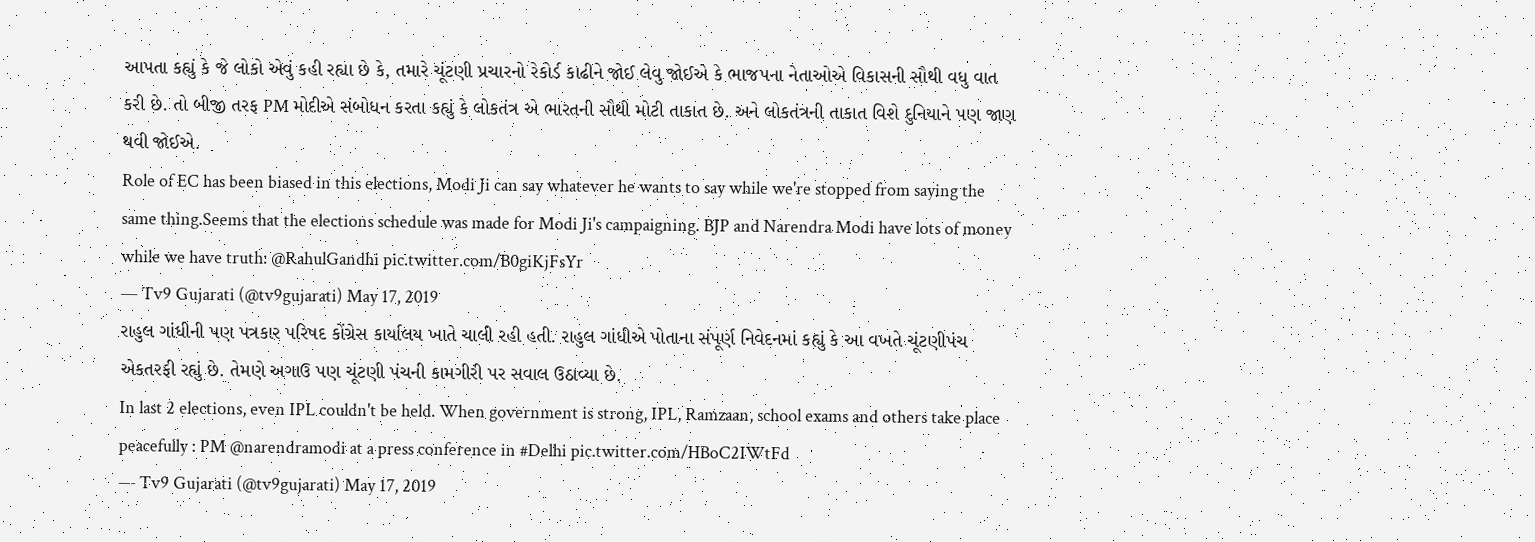આપતા કહ્યું કે જે લોકો એવું કહી રહ્યા છે કે, તમારે ચૂંટણી પ્રચારનો રેકોર્ડ કાઢીને જોઈ લેવુ જોઈએ કે ભાજપના નેતાઓએ વિકાસની સૌથી વધુ વાત કરી છે. તો બીજી તરફ PM મોદીએ સંબોધન કરતા કહ્યું કે લોકતંત્ર એ ભારતની સૌથી મોટી તાકાત છે. અને લોકતંત્રની તાકાત વિશે દુનિયાને પણ જાણ થવી જોઈએ.
Role of EC has been biased in this elections, Modi Ji can say whatever he wants to say while we're stopped from saying the same thing.Seems that the elections schedule was made for Modi Ji's campaigning. BJP and Narendra Modi have lots of money while we have truth: @RahulGandhi pic.twitter.com/B0giKjFsYr
— Tv9 Gujarati (@tv9gujarati) May 17, 2019
રાહુલ ગાંધીની પણ પત્રકાર પરિષદ કોંગ્રેસ કાર્યાલય ખાતે ચાલી રહી હતી. રાહુલ ગાંધીએ પોતાના સંપૂર્ણ નિવેદનમાં કહ્યું કે આ વખતે ચૂંટણીપંચ એકતરફી રહ્યું છે. તેમણે અગાઉ પણ ચૂંટણી પંચની કામગીરી પર સવાલ ઉઠાવ્યા છે.
In last 2 elections, even IPL couldn't be held. When government is strong, IPL, Ramzaan, school exams and others take place peacefully : PM @narendramodi at a press conference in #Delhi pic.twitter.com/HBoC2IWtFd
— Tv9 Gujarati (@tv9gujarati) May 17, 2019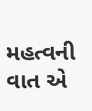મહત્વની વાત એ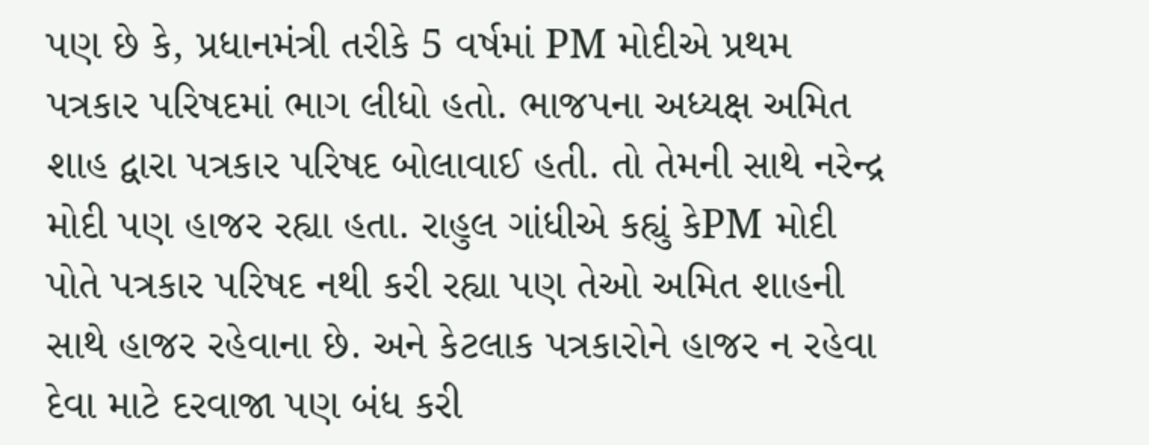પણ છે કે, પ્રધાનમંત્રી તરીકે 5 વર્ષમાં PM મોદીએ પ્રથમ પત્રકાર પરિષદમાં ભાગ લીધો હતો. ભાજપના અધ્યક્ષ અમિત શાહ દ્વારા પત્રકાર પરિષદ બોલાવાઈ હતી. તો તેમની સાથે નરેન્દ્ર મોદી પણ હાજર રહ્યા હતા. રાહુલ ગાંધીએ કહ્યું કેPM મોદી પોતે પત્રકાર પરિષદ નથી કરી રહ્યા પણ તેઓ અમિત શાહની સાથે હાજર રહેવાના છે. અને કેટલાક પત્રકારોને હાજર ન રહેવા દેવા માટે દરવાજા પણ બંધ કરી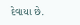દેવાયા છે.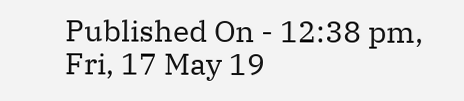Published On - 12:38 pm, Fri, 17 May 19